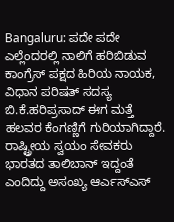Bangaluru: ಪದೇ ಪದೇ ಎಲ್ಲೆಂದರಲ್ಲಿ ನಾಲಿಗೆ ಹರಿಬಿಡುವ ಕಾಂಗ್ರೆಸ್ ಪಕ್ಷದ ಹಿರಿಯ ನಾಯಕ, ವಿಧಾನ ಪರಿಷತ್ ಸದಸ್ಯ ಬಿ.ಕೆ.ಹರಿಪ್ರಸಾದ್ ಈಗ ಮತ್ತೆ ಹಲವರ ಕೆಂಗಣ್ಣಿಗೆ ಗುರಿಯಾಗಿದ್ದಾರೆ. ರಾಷ್ಟ್ರೀಯ ಸ್ವಯಂ ಸೇವಕರು ಭಾರತದ ತಾಲಿಬಾನ್ ಇದ್ದಂತೆ ಎಂದಿದ್ದು ಅಸಂಖ್ಯ ಆರ್ಎಸ್ಎಸ್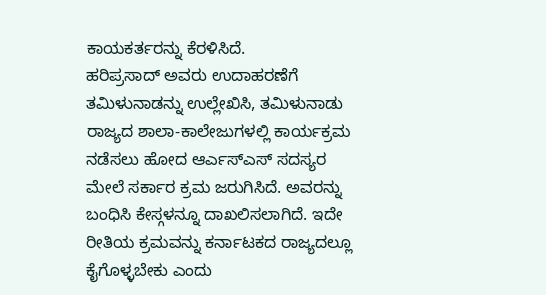ಕಾಯಕರ್ತರನ್ನು ಕೆರಳಿಸಿದೆ.
ಹರಿಪ್ರಸಾದ್ ಅವರು ಉದಾಹರಣೆಗೆ ತಮಿಳುನಾಡನ್ನು ಉಲ್ಲೇಖಿಸಿ, ತಮಿಳುನಾಡು ರಾಜ್ಯದ ಶಾಲಾ-ಕಾಲೇಜುಗಳಲ್ಲಿ ಕಾರ್ಯಕ್ರಮ ನಡೆಸಲು ಹೋದ ಆರ್ಎಸ್ಎಸ್ ಸದಸ್ಯರ ಮೇಲೆ ಸರ್ಕಾರ ಕ್ರಮ ಜರುಗಿಸಿದೆ. ಅವರನ್ನು ಬಂಧಿಸಿ ಕೇಸ್ಗಳನ್ನೂ ದಾಖಲಿಸಲಾಗಿದೆ. ಇದೇ ರೀತಿಯ ಕ್ರಮವನ್ನು ಕರ್ನಾಟಕದ ರಾಜ್ಯದಲ್ಲೂ ಕೈಗೊಳ್ಳಬೇಕು ಎಂದು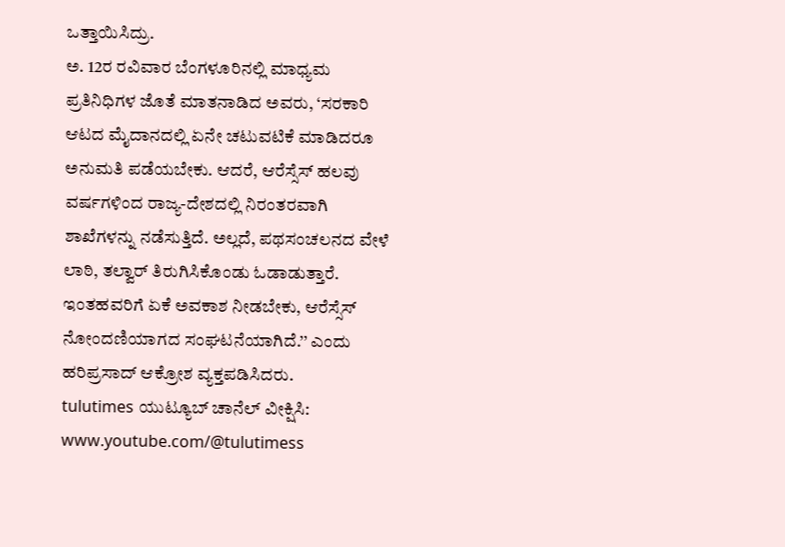ಒತ್ತಾಯಿಸಿದ್ರು.
ಅ. 12ರ ರವಿವಾರ ಬೆಂಗಳೂರಿನಲ್ಲಿ ಮಾಧ್ಯಮ ಪ್ರತಿನಿಧಿಗಳ ಜೊತೆ ಮಾತನಾಡಿದ ಅವರು, ‘ಸರಕಾರಿ ಆಟದ ಮೈದಾನದಲ್ಲಿ ಏನೇ ಚಟುವಟಿಕೆ ಮಾಡಿದರೂ ಅನುಮತಿ ಪಡೆಯಬೇಕು. ಆದರೆ, ಆರೆಸ್ಸೆಸ್ ಹಲವು ವರ್ಷಗಳಿಂದ ರಾಜ್ಯ-ದೇಶದಲ್ಲಿ ನಿರಂತರವಾಗಿ ಶಾಖೆಗಳನ್ನು ನಡೆಸುತ್ತಿದೆ. ಅಲ್ಲದೆ, ಪಥಸಂಚಲನದ ವೇಳೆ ಲಾಠಿ, ತಲ್ವಾರ್ ತಿರುಗಿಸಿಕೊಂಡು ಓಡಾಡುತ್ತಾರೆ. ಇಂತಹವರಿಗೆ ಏಕೆ ಅವಕಾಶ ನೀಡಬೇಕು, ಆರೆಸ್ಸೆಸ್ ನೋಂದಣಿಯಾಗದ ಸಂಘಟನೆಯಾಗಿದೆ.’’ ಎಂದು ಹರಿಪ್ರಸಾದ್ ಆಕ್ರೋಶ ವ್ಯಕ್ತಪಡಿಸಿದರು.
tulutimes ಯುಟ್ಯೂಬ್ ಚಾನೆಲ್ ವೀಕ್ಷಿಸಿ: www.youtube.com/@tulutimess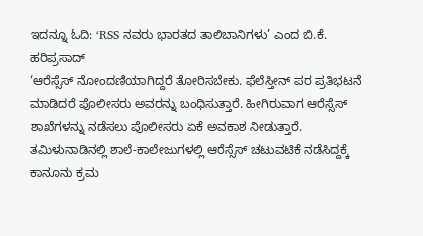ಇದನ್ನೂ ಓದಿ: ‘RSS ನವರು ಭಾರತದ ತಾಲಿಬಾನಿಗಳು’ ಎಂದ ಬಿ.ಕೆ. ಹರಿಪ್ರಸಾದ್
‘ಆರೆಸ್ಸೆಸ್ ನೋಂದಣಿಯಾಗಿದ್ದರೆ ತೋರಿಸಬೇಕು. ಫೆಲೆಸ್ತೀನ್ ಪರ ಪ್ರತಿಭಟನೆ ಮಾಡಿದರೆ ಪೊಲೀಸರು ಅವರನ್ನು ಬಂಧಿಸುತ್ತಾರೆ. ಹೀಗಿರುವಾಗ ಆರೆಸ್ಸೆಸ್ ಶಾಖೆಗಳನ್ನು ನಡೆಸಲು ಪೊಲೀಸರು ಏಕೆ ಅವಕಾಶ ನೀಡುತ್ತಾರೆ. ತಮಿಳುನಾಡಿನಲ್ಲಿ ಶಾಲೆ-ಕಾಲೇಜುಗಳಲ್ಲಿ ಆರೆಸ್ಸೆಸ್ ಚಟುವಟಿಕೆ ನಡೆಸಿದ್ದಕ್ಕೆ ಕಾನೂನು ಕ್ರಮ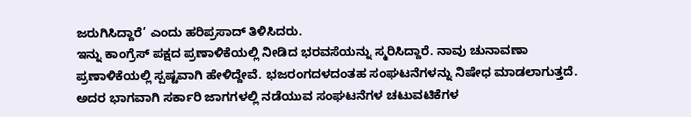ಜರುಗಿಸಿದ್ದಾರೆ’ ಎಂದು ಹರಿಪ್ರಸಾದ್ ತಿಳಿಸಿದರು.
ಇನ್ನು ಕಾಂಗ್ರೆಸ್ ಪಕ್ಷದ ಪ್ರಣಾಳಿಕೆಯಲ್ಲಿ ನೀಡಿದ ಭರವಸೆಯನ್ನು ಸ್ಮರಿಸಿದ್ದಾರೆ. ನಾವು ಚುನಾವಣಾ ಪ್ರಣಾಳಿಕೆಯಲ್ಲಿ ಸ್ಪಷ್ಟವಾಗಿ ಹೇಳಿದ್ದೇವೆ. ಭಜರಂಗದಳದಂತಹ ಸಂಘಟನೆಗಳನ್ನು ನಿಷೇಧ ಮಾಡಲಾಗುತ್ತದೆ. ಅದರ ಭಾಗವಾಗಿ ಸರ್ಕಾರಿ ಜಾಗಗಳಲ್ಲಿ ನಡೆಯುವ ಸಂಘಟನೆಗಳ ಚಟುವಟಿಕೆಗಳ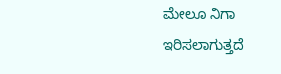ಮೇಲೂ ನಿಗಾ ಇರಿಸಲಾಗುತ್ತದೆ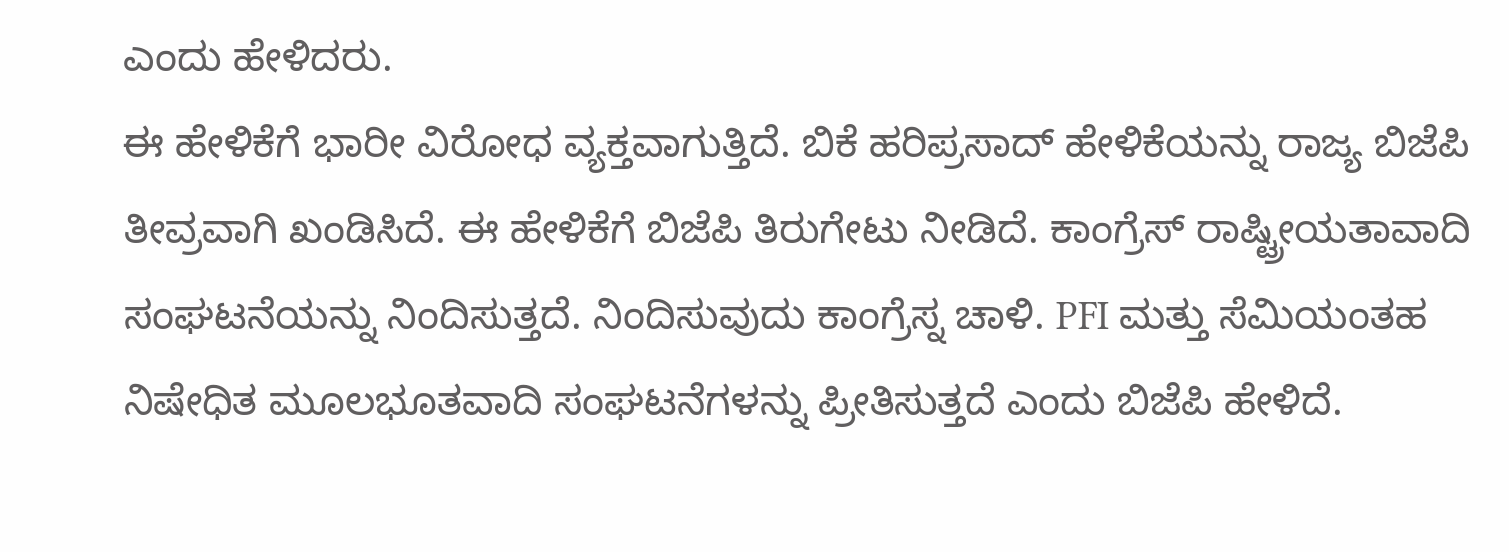ಎಂದು ಹೇಳಿದರು.
ಈ ಹೇಳಿಕೆಗೆ ಭಾರೀ ವಿರೋಧ ವ್ಯಕ್ತವಾಗುತ್ತಿದೆ. ಬಿಕೆ ಹರಿಪ್ರಸಾದ್ ಹೇಳಿಕೆಯನ್ನು ರಾಜ್ಯ ಬಿಜೆಪಿ ತೀವ್ರವಾಗಿ ಖಂಡಿಸಿದೆ. ಈ ಹೇಳಿಕೆಗೆ ಬಿಜೆಪಿ ತಿರುಗೇಟು ನೀಡಿದೆ. ಕಾಂಗ್ರೆಸ್ ರಾಷ್ಟ್ರೀಯತಾವಾದಿ ಸಂಘಟನೆಯನ್ನು ನಿಂದಿಸುತ್ತದೆ. ನಿಂದಿಸುವುದು ಕಾಂಗ್ರೆಸ್ನ ಚಾಳಿ. PFI ಮತ್ತು ಸೆಮಿಯಂತಹ ನಿಷೇಧಿತ ಮೂಲಭೂತವಾದಿ ಸಂಘಟನೆಗಳನ್ನು ಪ್ರೀತಿಸುತ್ತದೆ ಎಂದು ಬಿಜೆಪಿ ಹೇಳಿದೆ.